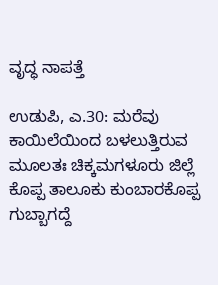ವೃದ್ಧ ನಾಪತ್ತೆ

ಉಡುಪಿ, ಎ.30: ಮರೆವು ಕಾಯಿಲೆಯಿಂದ ಬಳಲುತ್ತಿರುವ ಮೂಲತಃ ಚಿಕ್ಕಮಗಳೂರು ಜಿಲ್ಲೆ ಕೊಪ್ಪ ತಾಲೂಕು ಕುಂಬಾರಕೊಪ್ಪ ಗುಬ್ಬಾಗದ್ದೆ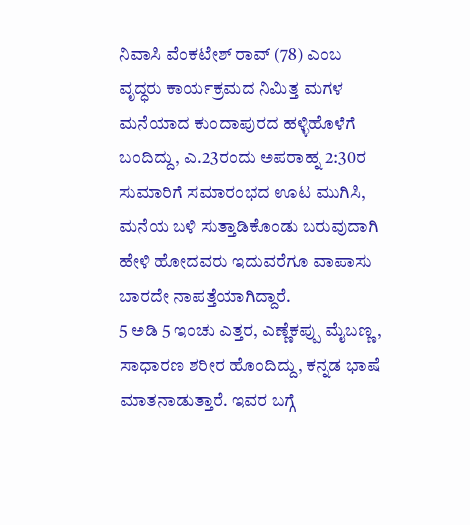ನಿವಾಸಿ ವೆಂಕಟೇಶ್ ರಾವ್ (78) ಎಂಬ ವೃದ್ಧರು ಕಾರ್ಯಕ್ರಮದ ನಿಮಿತ್ತ ಮಗಳ ಮನೆಯಾದ ಕುಂದಾಪುರದ ಹಳ್ಳಿಹೊಳೆಗೆ ಬಂದಿದ್ದು, ಎ.23ರಂದು ಅಪರಾಹ್ನ 2:30ರ ಸುಮಾರಿಗೆ ಸಮಾರಂಭದ ಊಟ ಮುಗಿಸಿ, ಮನೆಯ ಬಳಿ ಸುತ್ತಾಡಿಕೊಂಡು ಬರುವುದಾಗಿ ಹೇಳಿ ಹೋದವರು ಇದುವರೆಗೂ ವಾಪಾಸು ಬಾರದೇ ನಾಪತ್ತೆಯಾಗಿದ್ದಾರೆ.
5 ಅಡಿ 5 ಇಂಚು ಎತ್ತರ, ಎಣ್ಣೆಕಪ್ಪು ಮೈಬಣ್ಣ, ಸಾಧಾರಣ ಶರೀರ ಹೊಂದಿದ್ದು, ಕನ್ನಡ ಭಾಷೆ ಮಾತನಾಡುತ್ತಾರೆ. ಇವರ ಬಗ್ಗೆ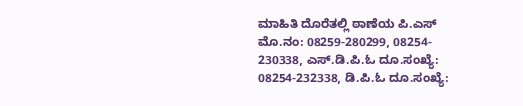ಮಾಹಿತಿ ದೊರೆತಲ್ಲಿ ಠಾಣೆಯ ಪಿ.ಎಸ್ ಮೊ.ನಂ: 08259-280299, 08254- 230338, ಎಸ್.ಡಿ.ಪಿ.ಓ ದೂ.ಸಂಖ್ಯೆ: 08254-232338, ಡಿ.ಪಿ.ಓ ದೂ.ಸಂಖ್ಯೆ: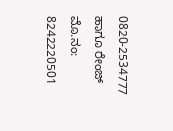0820-2534777 ಹಾಗೂ ರೇಂಜ್ ಮೊ.ನಂ: 8242220501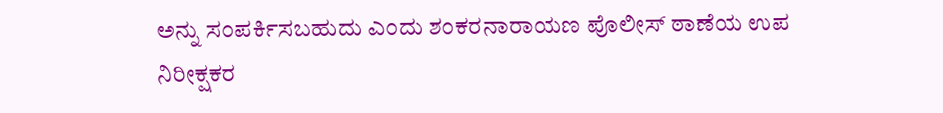ಅನ್ನು ಸಂಪರ್ಕಿಸಬಹುದು ಎಂದು ಶಂಕರನಾರಾಯಣ ಪೊಲೀಸ್ ಠಾಣೆಯ ಉಪ ನಿರೀಕ್ಷಕರ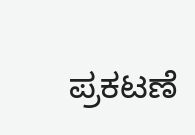ಪ್ರಕಟಣೆ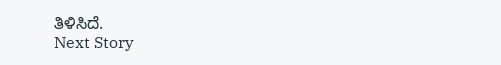ತಿಳಿಸಿದೆ.
Next Story